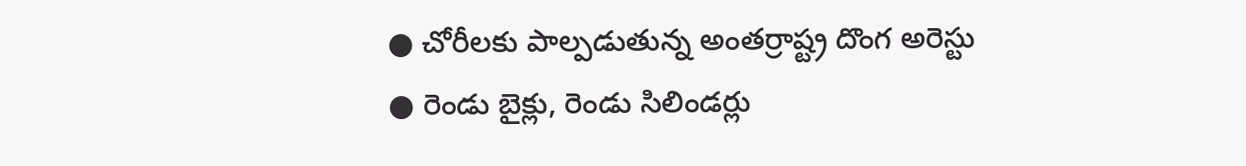● చోరీలకు పాల్పడుతున్న అంతర్రాష్ట్ర దొంగ అరెస్టు
● రెండు బైక్లు, రెండు సిలిండర్లు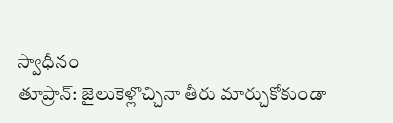స్వాధీనం
తూప్రాన్: జైలుకెళ్లొచ్చినా తీరు మార్చుకోకుండా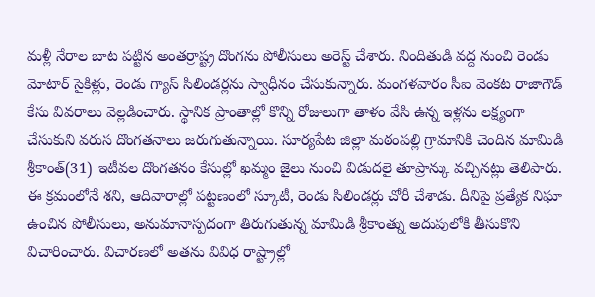మళ్లీ నేరాల బాట పట్టిన అంతర్రాష్ట్ర దొంగను పోలీసులు అరెస్ట్ చేశారు. నిందితుడి వద్ద నుంచి రెండు మోటార్ సైకిళ్లు, రెండు గ్యాస్ సిలిండర్లను స్వాధీనం చేసుకున్నారు. మంగళవారం సీఐ వెంకట రాజాగౌడ్ కేసు వివరాలు వెల్లడించారు. స్థానిక ప్రాంతాల్లో కొన్ని రోజులుగా తాళం వేసి ఉన్న ఇళ్లను లక్ష్యంగా చేసుకుని వరుస దొంగతనాలు జరుగుతున్నాయి. సూర్యపేట జిల్లా మఠంపల్లి గ్రామానికి చెందిన మామిడి శ్రీకాంత్(31) ఇటీవల దొంగతనం కేసుల్లో ఖమ్మం జైలు నుంచి విడుదలై తూప్రాన్కు వచ్చినట్లు తెలిపారు. ఈ క్రమంలోనే శని, ఆదివారాల్లో పట్టణంలో స్కూటీ, రెండు సిలిండర్లు చోరీ చేశాడు. దీనిపై ప్రత్యేక నిఘా ఉంచిన పోలీసులు, అనుమానాస్పదంగా తిరుగుతున్న మామిడి శ్రీకాంత్ను అదుపులోకి తీసుకొని విచారించారు. విచారణలో అతను వివిధ రాష్ట్రాల్లో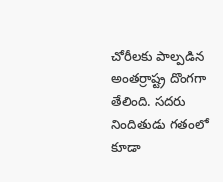చోరీలకు పాల్పడిన అంతర్రాష్ట్ర దొంగగా తేలింది. సదరు నిందితుడు గతంలో కూడా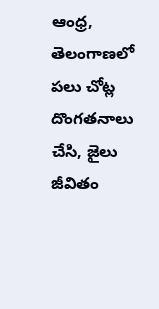ఆంధ్ర, తెలంగాణలో పలు చోట్ల దొంగతనాలు చేసి, జైలు జీవితం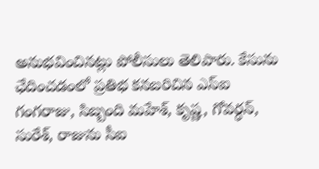అనుభవించినట్లు పోలీసులు తెలిపారు. కేసును ఛేదించడంలో ప్రతిభ కనబరిచిన ఎస్ఐ గంగరాజు, సిబ్బంది మహేశ్, కృష్ణ, గోవర్ధన్, సురేశ్, రాజును సీఐ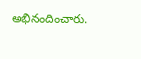అభినందించారు.